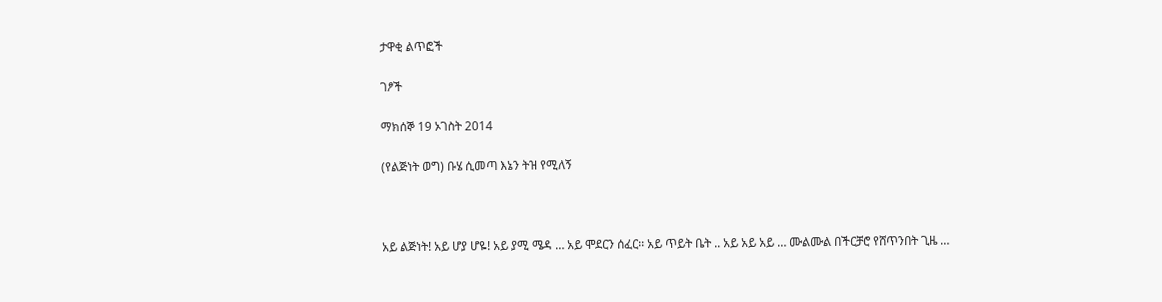ታዋቂ ልጥፎች

ገፆች

ማክሰኞ 19 ኦገስት 2014

(የልጅነት ወግ) ቡሄ ሲመጣ እኔን ትዝ የሚለኝ



አይ ልጅነት! አይ ሆያ ሆዬ! አይ ያሚ ሜዳ … አይ ሞደርን ሰፈር፡፡ አይ ጥይት ቤት .. አይ አይ አይ … ሙልሙል በችርቻሮ የሸጥንበት ጊዜ …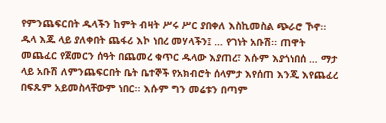የምንጨፍርበት ዱላችን ከምት ብዛት ሥሩ ሥር ያበቀለ እስኪመስል ጭራሮ ኾኖ፡፡ ዱላ እጁ ላይ ያለቀበት ጨፋሪ እኮ ነበረ መሃላችን፤ … የገነት አቡሽ፡፡ ጠዋት መጨፈር የጀመርን ሰዓት በጨመረ ቁጥር ዱላው እያጠረ፣ እሱም እያጎነበሰ … ማታ ላይ አቡሽ ለምንጨፍርበት ቤት ቤተኞች የአክብሮት ሰላምታ እየሰጠ እንጂ እየጨፈረ በፍጹም አይመስላቸውም ነበር፡፡ እሱም ግን መሬቱን በጣም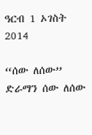ዓርብ 1 ኦገስት 2014

“ሰው ለሰው” ድራማን ሰው ለሰው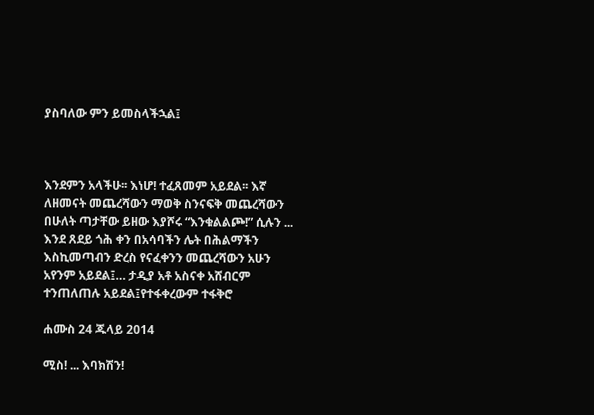ያስባለው ምን ይመስላችኋል፤



እንደምን አላችሁ፡፡ እነሆ! ተፈጸመም አይደል፡፡ እኛ ለዘመናት መጨረሻውን ማወቅ ስንናፍቅ መጨረሻውን በሁለት ጣታቸው ይዘው እያሾሩ “እንቁልልጮ!” ሲሉን ... እንደ ጸደይ ጎሕ ቀን በአሳባችን ሌት በሕልማችን እስኪመጣብን ድረስ የናፈቀንን መጨረሻውን አሁን አየንም አይደል፤… ታዲያ አቶ አስናቀ አሸብርም ተንጠለጠሉ አይደል፤የተፋቀረውም ተፋቅሮ

ሐሙስ 24 ጁላይ 2014

ሚስ! ... እባክሽን!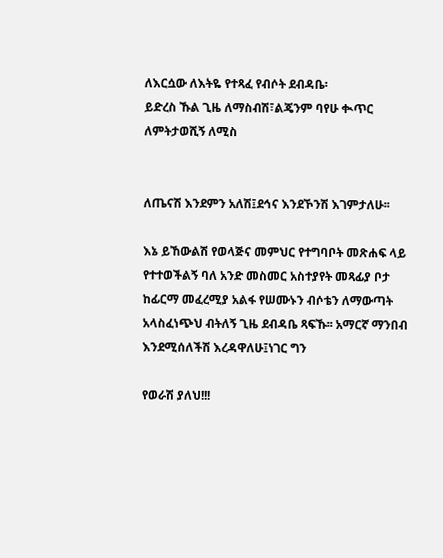ለእርሷው ለእትዬ የተጻፈ የብሶት ደብዳቤ፡
ይድረስ ኹል ጊዜ ለማስብሽ፣ልጄንም ባየሁ ቊጥር ለምትታወሺኝ ለሚስ


ለጤናሽ እንደምን አለሽ፤ደኅና እንደኾንሽ እገምታለሁ፡፡

እኔ ይኸውልሽ የወላጅና መምህር የተግባቦት መጽሐፍ ላይ የተተወችልኝ ባለ አንድ መስመር አስተያየት መጻፊያ ቦታ ከፊርማ መፈረሚያ አልፋ የሠሙኑን ብሶቴን ለማውጣት አላስፈነጭህ ብትለኝ ጊዜ ደብዳቤ ጻፍኹ፡፡ አማርኛ ማንበብ እንደሚሰለችሽ እረዳዋለሁ፤ነገር ግን

የወራሽ ያለህ!!!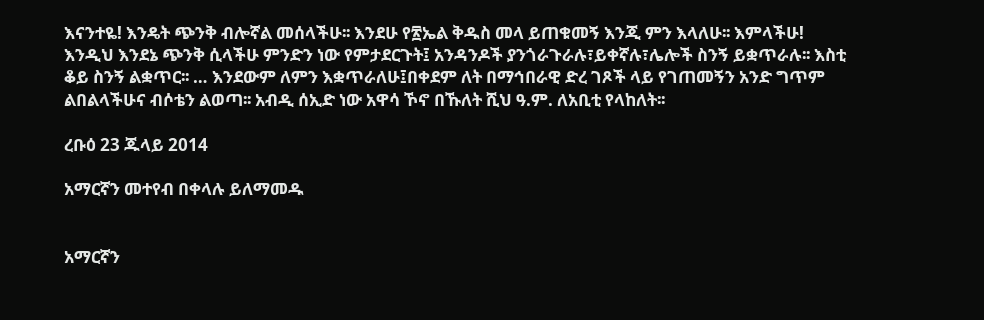እናንተዬ! እንዴት ጭንቅ ብሎኛል መሰላችሁ፡፡ እንደሁ የ፳ኤል ቅዱስ መላ ይጠቁመኝ እንጂ ምን እላለሁ፡፡ እምላችሁ! እንዲህ እንደኔ ጭንቅ ሲላችሁ ምንድን ነው የምታደርጉት፤ አንዳንዶች ያንጎራጉራሉ፣ይቀኛሉ፣ሌሎች ስንኝ ይቋጥራሉ፡፡ እስቲ ቆይ ስንኝ ልቋጥር፡፡ … እንደውም ለምን እቋጥራለሁ፤በቀደም ለት በማኅበራዊ ድረ ገጾች ላይ የገጠመኝን አንድ ግጥም ልበልላችሁና ብሶቴን ልወጣ፡፡ አብዲ ሰኢድ ነው አዋሳ ኾኖ በኹለት ሺህ ዓ.ም. ለአቢቲ የላከለት፡፡

ረቡዕ 23 ጁላይ 2014

አማርኛን መተየብ በቀላሉ ይለማመዱ


አማርኛን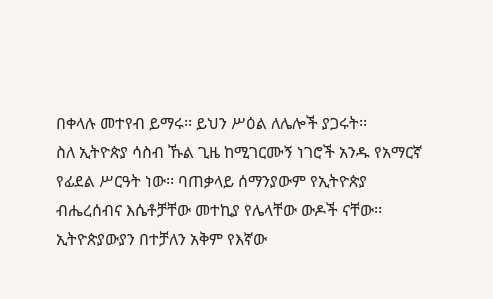በቀላሉ መተየብ ይማሩ፡፡ ይህን ሥዕል ለሌሎች ያጋሩት፡፡
ስለ ኢትዮጵያ ሳስብ ኹል ጊዜ ከሚገርሙኝ ነገሮች አንዱ የአማርኛ የፊደል ሥርዓት ነው፡፡ ባጠቃላይ ሰማንያውም የኢትዮጵያ ብሔረሰብና እሴቶቻቸው መተኪያ የሌላቸው ውዶች ናቸው፡፡ ኢትዮጵያውያን በተቻለን አቅም የእኛው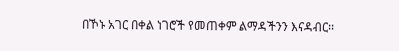በኾኑ አገር በቀል ነገሮች የመጠቀም ልማዳችንን እናዳብር፡፡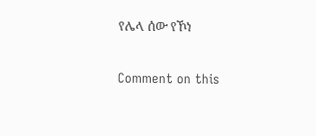የሌላ ሰው የኾነ

Comment on this